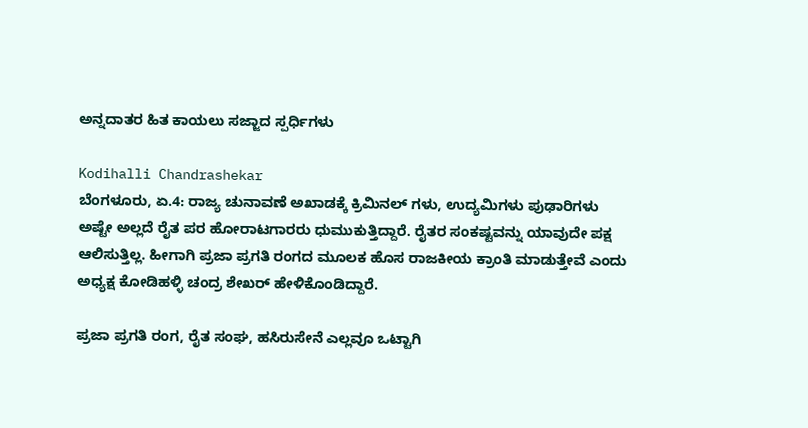ಅನ್ನದಾತರ ಹಿತ ಕಾಯಲು ಸಜ್ಜಾದ ಸ್ಪರ್ಧಿಗಳು

Kodihalli Chandrashekar
ಬೆಂಗಳೂರು, ಏ.4: ರಾಜ್ಯ ಚುನಾವಣೆ ಅಖಾಡಕ್ಕೆ ಕ್ರಿಮಿನಲ್ ಗಳು, ಉದ್ಯಮಿಗಳು ಪುಢಾರಿಗಳು ಅಷ್ಟೇ ಅಲ್ಲದೆ ರೈತ ಪರ ಹೋರಾಟಗಾರರು ಧುಮುಕುತ್ತಿದ್ದಾರೆ. ರೈತರ ಸಂಕಷ್ಟವನ್ನು ಯಾವುದೇ ಪಕ್ಷ ಆಲಿಸುತ್ತಿಲ್ಲ. ಹೀಗಾಗಿ ಪ್ರಜಾ ಪ್ರಗತಿ ರಂಗದ ಮೂಲಕ ಹೊಸ ರಾಜಕೀಯ ಕ್ರಾಂತಿ ಮಾಡುತ್ತೇವೆ ಎಂದು ಅಧ್ಯಕ್ಷ ಕೋಡಿಹಳ್ಳಿ ಚಂದ್ರ ಶೇಖರ್ ಹೇಳಿಕೊಂಡಿದ್ದಾರೆ.

ಪ್ರಜಾ ಪ್ರಗತಿ ರಂಗ, ರೈತ ಸಂಘ, ಹಸಿರುಸೇನೆ ಎಲ್ಲವೂ ಒಟ್ಟಾಗಿ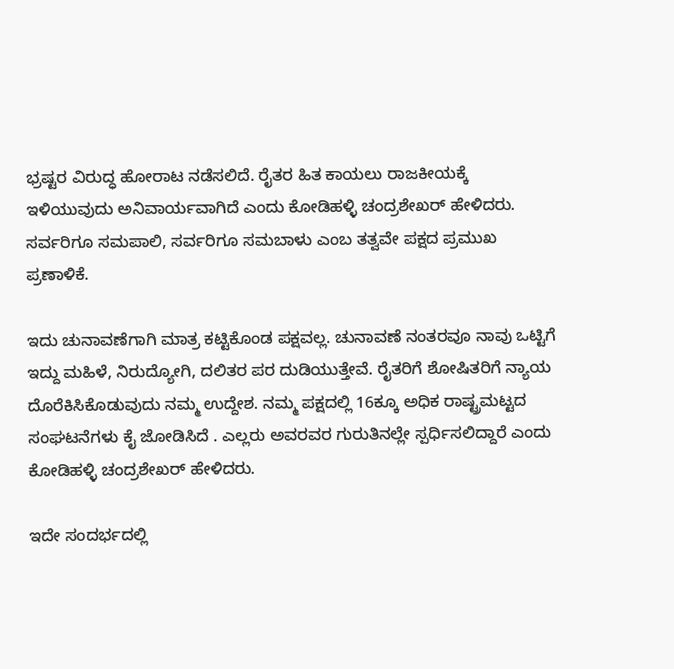ಭ್ರಷ್ಟರ ವಿರುದ್ಧ ಹೋರಾಟ ನಡೆಸಲಿದೆ. ರೈತರ ಹಿತ ಕಾಯಲು ರಾಜಕೀಯಕ್ಕೆ ಇಳಿಯುವುದು ಅನಿವಾರ್ಯವಾಗಿದೆ ಎಂದು ಕೋಡಿಹಳ್ಳಿ ಚಂದ್ರಶೇಖರ್ ಹೇಳಿದರು. ಸರ್ವರಿಗೂ ಸಮಪಾಲಿ, ಸರ್ವರಿಗೂ ಸಮಬಾಳು ಎಂಬ ತತ್ವವೇ ಪಕ್ಷದ ಪ್ರಮುಖ ಪ್ರಣಾಳಿಕೆ.

ಇದು ಚುನಾವಣೆಗಾಗಿ ಮಾತ್ರ ಕಟ್ಟಿಕೊಂಡ ಪಕ್ಷವಲ್ಲ. ಚುನಾವಣೆ ನಂತರವೂ ನಾವು ಒಟ್ಟಿಗೆ ಇದ್ದು ಮಹಿಳೆ, ನಿರುದ್ಯೋಗಿ, ದಲಿತರ ಪರ ದುಡಿಯುತ್ತೇವೆ. ರೈತರಿಗೆ ಶೋಷಿತರಿಗೆ ನ್ಯಾಯ ದೊರೆಕಿಸಿಕೊಡುವುದು ನಮ್ಮ ಉದ್ದೇಶ. ನಮ್ಮ ಪಕ್ಷದಲ್ಲಿ 16ಕ್ಕೂ ಅಧಿಕ ರಾಷ್ಟ್ರಮಟ್ಟದ ಸಂಘಟನೆಗಳು ಕೈ ಜೋಡಿಸಿದೆ . ಎಲ್ಲರು ಅವರವರ ಗುರುತಿನಲ್ಲೇ ಸ್ಪರ್ಧಿಸಲಿದ್ದಾರೆ ಎಂದು ಕೋಡಿಹಳ್ಳಿ ಚಂದ್ರಶೇಖರ್ ಹೇಳಿದರು.

ಇದೇ ಸಂದರ್ಭದಲ್ಲಿ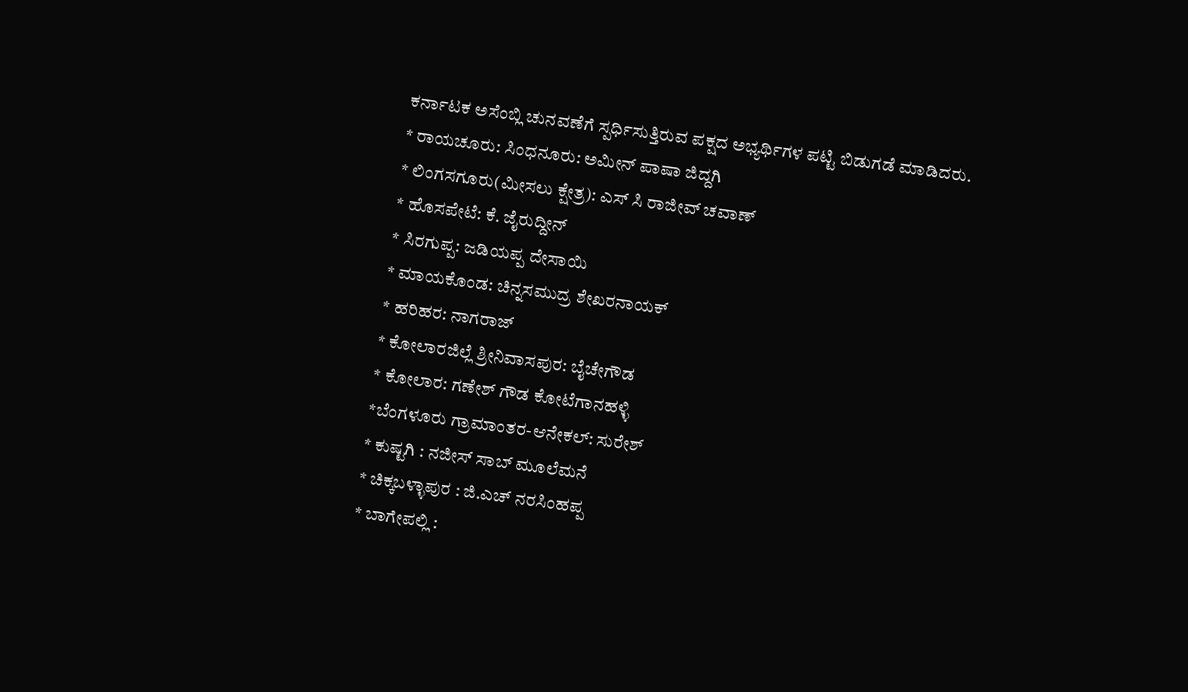ಕರ್ನಾಟಕ ಅಸೆಂಬ್ಲಿ ಚುನವಣೆಗೆ ಸ್ಪರ್ಧಿಸುತ್ತಿರುವ ಪಕ್ಷದ ಅಭ್ಯರ್ಥಿಗಳ ಪಟ್ಟಿ ಬಿಡುಗಡೆ ಮಾಡಿದರು.
* ರಾಯಚೂರು: ಸಿಂಧನೂರು: ಅಮೀನ್ ಪಾಷಾ ಜಿದ್ದಗಿ
* ಲಿಂಗಸಗೂರು(ಮೀಸಲು ಕ್ಷೇತ್ರ): ಎಸ್ ಸಿ ರಾಜೀವ್ ಚವಾಣ್
* ಹೊಸಪೇಟೆ: ಕೆ. ಜೈರುದ್ದೀನ್
* ಸಿರಗುಪ್ಪ: ಜಡಿಯಪ್ಪ ದೇಸಾಯಿ
* ಮಾಯಕೊಂಡ: ಚಿನ್ನಸಮುದ್ರ ಶೇಖರನಾಯಕ್
* ಹರಿಹರ: ನಾಗರಾಜ್
* ಕೋಲಾರಜಿಲ್ಲೆ ಶ್ರೀನಿವಾಸಪುರ: ಬೈಚೇಗೌಡ
* ಕೋಲಾರ: ಗಣೇಶ್ ಗೌಡ ಕೋಟೆಗಾನಹಳ್ಳಿ
*ಬೆಂಗಳೂರು ಗ್ರಾಮಾಂತರ-ಆನೇಕಲ್: ಸುರೇಶ್
* ಕುಷ್ಟಗಿ : ನಜೀಸ್ ಸಾಬ್ ಮೂಲೆಮನೆ
* ಚಿಕ್ಕಬಳ್ಳಾಪುರ : ಜಿ.ಎಚ್ ನರಸಿಂಹಪ್ಪ
* ಬಾಗೇಪಲ್ಲಿ :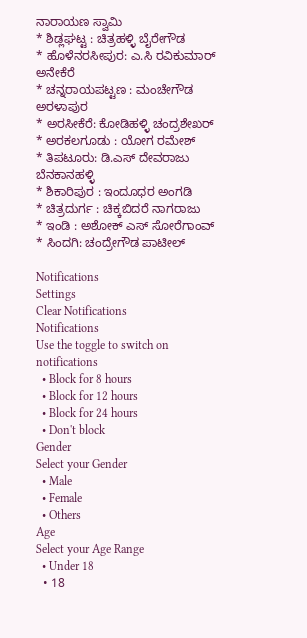ನಾರಾಯಣ ಸ್ವಾಮಿ
* ಶಿಡ್ಲಘಟ್ಟ : ಚಿತ್ರಹಳ್ಳಿ ಬೈರೇಗೌಡ
* ಹೊಳೆನರಸೀಪುರ: ಎ.ಸಿ ರವಿಕುಮಾರ್ ಅನೇಕೆರೆ
* ಚನ್ನರಾಯಪಟ್ಟಣ : ಮಂಚೇಗೌಡ ಅರಳಾಪುರ
* ಅರಸೀಕೆರೆ: ಕೋಡಿಹಳ್ಳಿ ಚಂದ್ರಶೇಖರ್
* ಅರಕಲಗೂಡು : ಯೋಗ ರಮೇಶ್
* ತಿಪಟೂರು: ಡಿ.ಎಸ್ ದೇವರಾಜು ಬೆನಕಾನಹಳ್ಳಿ
* ಶಿಕಾರಿಪುರ : ಇಂದೂಧರ ಅಂಗಡಿ
* ಚಿತ್ರದುರ್ಗ : ಚಿಕ್ಕಬಿದರೆ ನಾಗರಾಜು
* ಇಂಡಿ : ಅಶೋಕ್ ಎಸ್ ಸೋರೆಗಾಂವ್
* ಸಿಂದಗಿ: ಚಂದ್ರೇಗೌಡ ಪಾಟೀಲ್

Notifications
Settings
Clear Notifications
Notifications
Use the toggle to switch on notifications
  • Block for 8 hours
  • Block for 12 hours
  • Block for 24 hours
  • Don't block
Gender
Select your Gender
  • Male
  • Female
  • Others
Age
Select your Age Range
  • Under 18
  • 18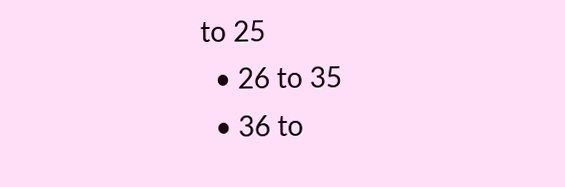to 25
  • 26 to 35
  • 36 to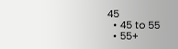45
  • 45 to 55
  • 55+